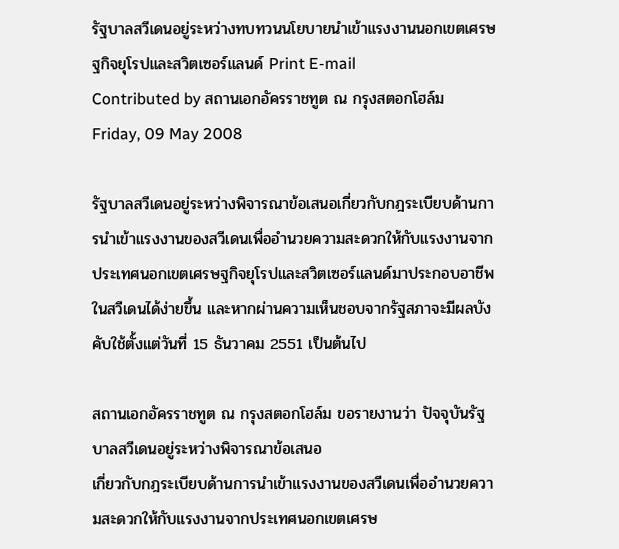รัฐบาลสวีเดนอยู่ระหว่างทบทวนนโยบายนำเข้าแรงงานนอกเขตเศรษฐกิจยุโรปและสวิตเซอร์แลนด์ Print E-mail
Contributed by สถานเอกอัครราชทูต ณ กรุงสตอกโฮล์ม
Friday, 09 May 2008

รัฐบาลสวีเดนอยู่ระหว่างพิจารณาข้อเสนอเกี่ยวกับกฎระเบียบด้านการนำเข้าแรงงานของสวีเดนเพื่ออำนวยความสะดวกให้กับแรงงานจากประเทศนอกเขตเศรษฐกิจยุโรปและสวิตเซอร์แลนด์มาประกอบอาชีพในสวีเดนได้ง่ายขึ้น และหากผ่านความเห็นชอบจากรัฐสภาจะมีผลบังคับใช้ตั้งแต่วันที่ 15 ธันวาคม 2551 เป็นต้นไป

สถานเอกอัครราชทูต ณ กรุงสตอกโฮล์ม ขอรายงานว่า ปัจจุบันรัฐบาลสวีเดนอยู่ระหว่างพิจารณาข้อเสนอ
เกี่ยวกับกฎระเบียบด้านการนำเข้าแรงงานของสวีเดนเพื่ออำนวยความสะดวกให้กับแรงงานจากประเทศนอกเขตเศรษ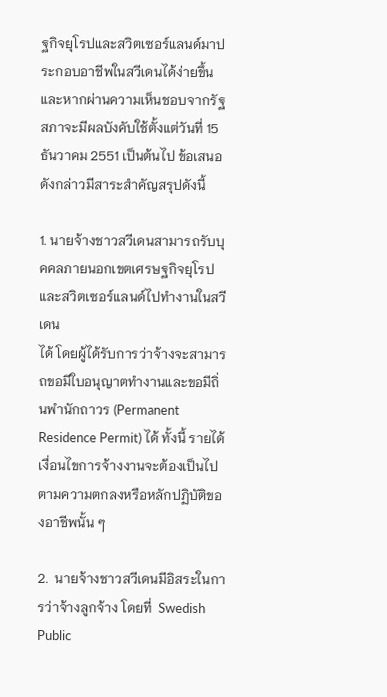ฐกิจยุโรปและสวิตเซอร์แลนด์มาประกอบอาชีพในสวีเดนได้ง่ายขึ้นและหากผ่านความเห็นชอบจากรัฐสภาจะมีผลบังคับใช้ตั้งแต่วันที่ 15 ธันวาคม 2551 เป็นต้นไป ข้อเสนอดังกล่าวมีสาระสำคัญสรุปดังนี้

1. นายจ้างชาวสวีเดนสามารถรับบุคคลภายนอกเขตเศรษฐกิจยุโรปและสวิตเซอร์แลนด์ไปทำงานในสวีเดน
ได้ โดยผู้ได้รับการว่าจ้างจะสามารถขอมีใบอนุญาตทำงานและขอมีถิ่นพำนักถาวร (Permanent Residence Permit) ได้ ทั้งนี้ รายได้ เงื่อนไขการจ้างงานจะต้องเป็นไปตามความตกลงหรือหลักปฏิบัติของอาชีพนั้น ๆ

2.  นายจ้างชาวสวีเดนมีอิสระในการว่าจ้างลูกจ้าง โดยที่  Swedish Public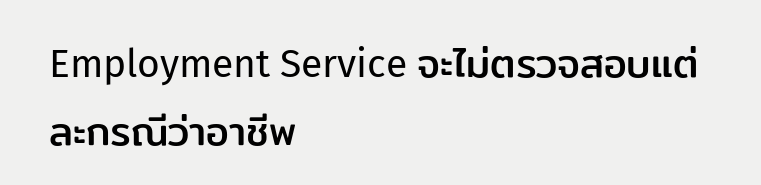Employment Service จะไม่ตรวจสอบแต่ละกรณีว่าอาชีพ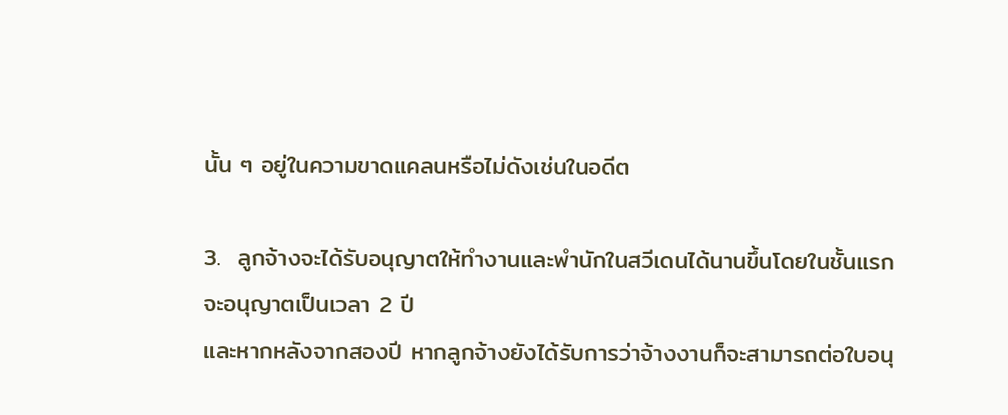นั้น ๆ อยู่ในความขาดแคลนหรือไม่ดังเช่นในอดีต

3.  ลูกจ้างจะได้รับอนุญาตให้ทำงานและพำนักในสวีเดนได้นานขึ้นโดยในชั้นแรก จะอนุญาตเป็นเวลา 2 ปี
และหากหลังจากสองปี หากลูกจ้างยังได้รับการว่าจ้างงานก็จะสามารถต่อใบอนุ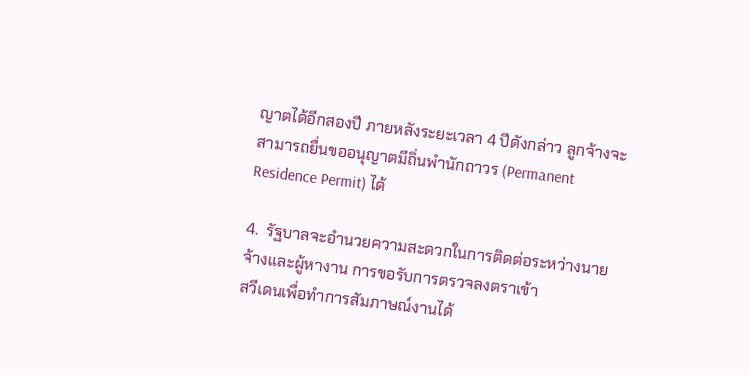ญาตได้อีกสองปี ภายหลังระยะเวลา 4 ปีดังกล่าว ลูกจ้างจะสามารถยื่นขออนุญาตมีถิ่นพำนักถาวร (Permanent Residence Permit) ได้

4.  รัฐบาลจะอำนวยความสะดวกในการติดต่อระหว่างนายจ้างและผู้หางาน การขอรับการตรวจลงตราเข้า
สวีเดนเพื่อทำการสัมภาษณ์งานได้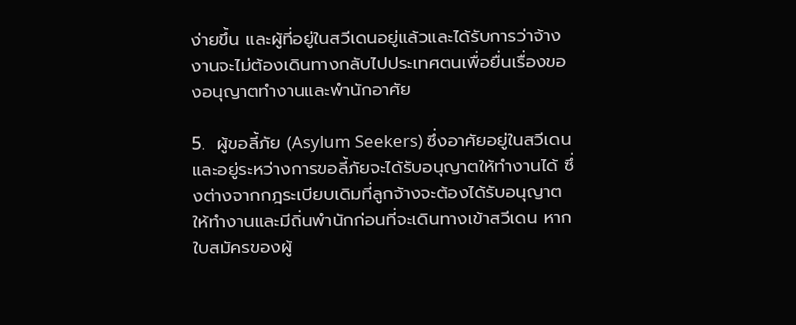ง่ายขึ้น และผู้ที่อยู่ในสวีเดนอยู่แล้วและได้รับการว่าจ้างงานจะไม่ต้องเดินทางกลับไปประเทศตนเพื่อยื่นเรื่องของอนุญาตทำงานและพำนักอาศัย

5.  ผู้ขอลี้ภัย (Asylum Seekers) ซึ่งอาศัยอยู่ในสวีเดนและอยู่ระหว่างการขอลี้ภัยจะได้รับอนุญาตให้ทำงานได้ ซึ่งต่างจากกฎระเบียบเดิมที่ลูกจ้างจะต้องได้รับอนุญาตให้ทำงานและมีถิ่นพำนักก่อนที่จะเดินทางเข้าสวีเดน หากใบสมัครของผู้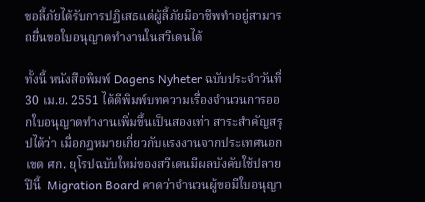ขอลี้ภัยได้รับการปฏิเสธแต่ผู้ลี้ภัยมีอาชีพทำอยู่สามารถยื่นขอใบอนุญาตทำงานในสวีเดนได้

ทั้งนี้ หนังสือพิมพ์ Dagens Nyheter ฉบับประจำวันที่ 30 เม.ย. 2551 ได้ตีพิมพ์บทความเรื่องจำนวนการออกใบอนุญาตทำงานเพิ่มขึ้นเป็นสองเท่า สาระสำคัญสรุปได้ว่า เมื่อกฎหมายเกี่ยวกับแรงงานจากประเทศนอกเขต ศก. ยุโรปฉบับใหม่ของสวีเดนมีผลบังคับใช้ปลายปีนี้  Migration Board คาดว่าจำนวนผู้ขอมีใบอนุญา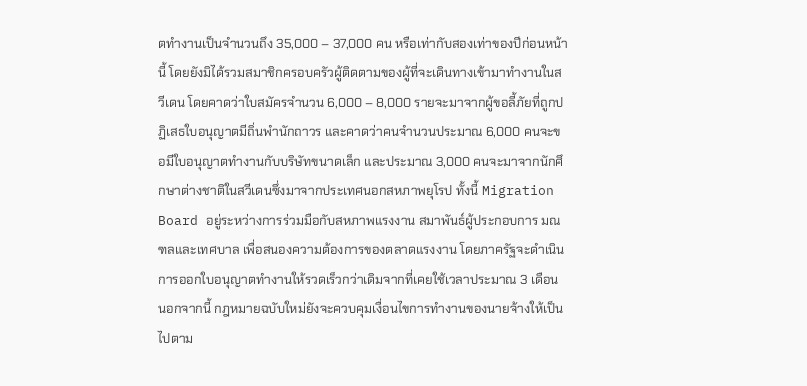ตทำงานเป็นจำนวนถึง 35,000 – 37,000 คน หรือเท่ากับสองเท่าของปีก่อนหน้านี้ โดยยังมิได้รวมสมาชิกครอบครัวผู้ติดตามของผู้ที่จะเดินทางเข้ามาทำงานในสวีเดน โดยคาดว่าใบสมัครจำนวน 6,000 – 8,000 รายจะมาจากผู้ขอลี้ภัยที่ถูกปฏิเสธใบอนุญาตมีถิ่นพำนักถาวร และคาดว่าคนจำนวนประมาณ 6,000 คนจะขอมีใบอนุญาตทำงานกับบริษัทขนาดเล็ก และประมาณ 3,000 คนจะมาจากนักศึกษาต่างชาติในสวีเดนซึ่งมาจากประเทศนอกสหภาพยุโรป ทั้งนี้ Migration Board อยู่ระหว่างการร่วมมือกับสหภาพแรงงาน สมาพันธ์ผู้ประกอบการ มณฑลและเทศบาล เพื่อสนองความต้องการของตลาดแรงงาน โดยภาครัฐจะดำเนินการออกใบอนุญาตทำงานให้รวดเร็วกว่าเดิมจากที่เคยใช้เวลาประมาณ 3 เดือน นอกจากนี้ กฎหมายฉบับใหม่ยังจะควบคุมเงื่อนไขการทำงานของนายจ้างให้เป็นไปตาม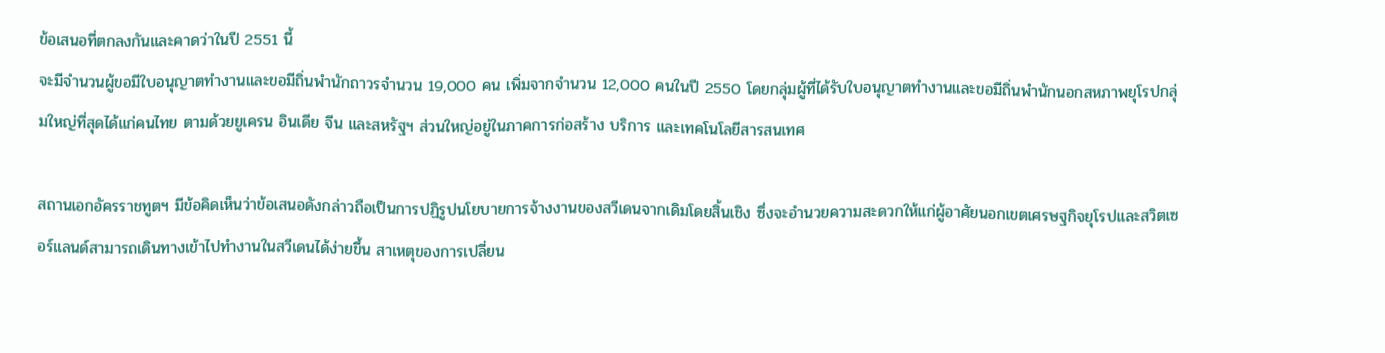ข้อเสนอที่ตกลงกันและคาดว่าในปี 2551 นี้
จะมีจำนวนผู้ขอมีใบอนุญาตทำงานและขอมีถิ่นพำนักถาวรจำนวน 19,000 คน เพิ่มจากจำนวน 12,000 คนในปี 2550 โดยกลุ่มผู้ที่ได้รับใบอนุญาตทำงานและขอมีถิ่นพำนักนอกสหภาพยุโรปกลุ่มใหญ่ที่สุดได้แก่คนไทย ตามด้วยยูเครน อินเดีย จีน และสหรัฐฯ ส่วนใหญ่อยู่ในภาคการก่อสร้าง บริการ และเทคโนโลยีสารสนเทศ

สถานเอกอัครราชทูตฯ มีข้อคิดเห็นว่าข้อเสนอดังกล่าวถือเป็นการปฏิรูปนโยบายการจ้างงานของสวีเดนจากเดิมโดยสิ้นเชิง ซึ่งจะอำนวยความสะดวกให้แก่ผู้อาศัยนอกเขตเศรษฐกิจยุโรปและสวิตเซอร์แลนด์สามารถเดินทางเข้าไปทำงานในสวีเดนได้ง่ายขึ้น สาเหตุของการเปลี่ยน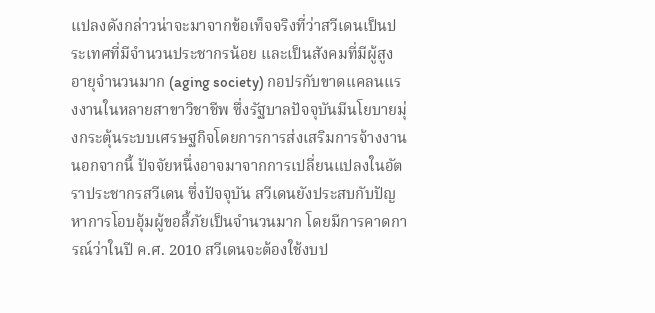แปลงดังกล่าวน่าจะมาจากข้อเท็จจริงที่ว่าสวีเดนเป็นประเทศที่มีจำนวนประชากรน้อย และเป็นสังคมที่มีผู้สูงอายุจำนวนมาก (aging society) กอปรกับขาดแคลนแรงงานในหลายสาขาวิชาชีพ ซึ่งรัฐบาลปัจจุบันมีนโยบายมุ่งกระตุ้นระบบเศรษฐกิจโดยการการส่งเสริมการจ้างงาน นอกจากนี้ ปัจจัยหนึ่งอาจมาจากการเปลี่ยนแปลงในอัตราประชากรสวีเดน ซึ่งปัจจุบัน สวีเดนยังประสบกับปัญหาการโอบอุ้มผู้ขอลี้ภัยเป็นจำนวนมาก โดยมีการคาดการณ์ว่าในปี ค.ศ. 2010 สวีเดนจะต้องใช้งบป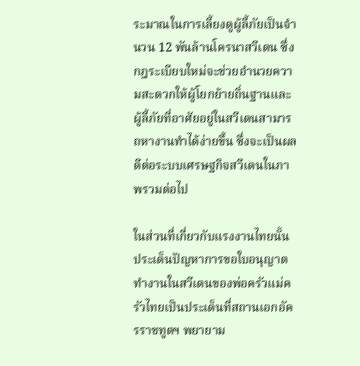ระมาณในการเลี้ยงดูผู้ลี้ภัยเป็นจำนวน 12 พันล้านโครนาสวีเดน ซึ่งกฎระเบียบใหม่จะช่วยอำนวยความสะดวกให้ผู้โยกย้ายถิ่นฐานและผู้ลี้ภัยที่อาศัยอยู่ในสวีเดนสามารถหางานทำได้ง่ายขึ้น ซึ่งจะเป็นผลดีต่อระบบเศรษฐกิจสวีเดนในภาพรวมต่อไป

ในส่วนที่เกี่ยวกับแรงงานไทยนั้น ประเด็นปัญหาการขอใบอนุญาตทำงานในสวีเดนของพ่อครัวแม่ครัวไทยเป็นประเด็นที่สถานเอกอัครราชทูตฯ พยายาม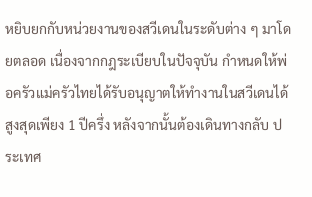หยิบยกกับหน่วยงานของสวีเดนในระดับต่าง ๆ มาโดยตลอด เนื่องจากกฎระเบียบในปัจจุบัน กำหนดให้พ่อครัวแม่ครัวไทยได้รับอนุญาตให้ทำงานในสวีเดนได้สูงสุดเพียง 1 ปีครึ่ง หลังจากนั้นต้องเดินทางกลับ ประเทศ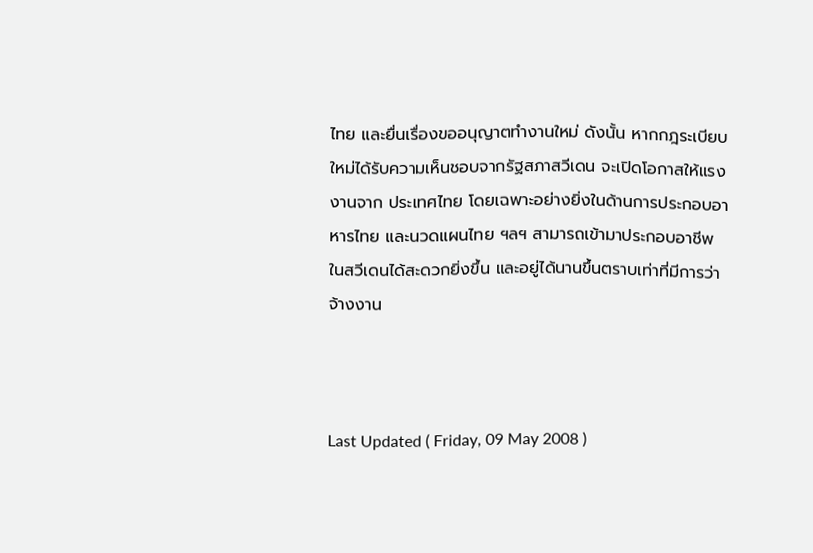ไทย และยื่นเรื่องขออนุญาตทำงานใหม่ ดังนั้น หากกฎระเบียบใหม่ได้รับความเห็นชอบจากรัฐสภาสวีเดน จะเปิดโอกาสให้แรงงานจาก ประเทศไทย โดยเฉพาะอย่างยิ่งในด้านการประกอบอาหารไทย และนวดแผนไทย ฯลฯ สามารถเข้ามาประกอบอาชีพในสวีเดนได้สะดวกยิ่งขึ้น และอยู่ได้นานขึ้นตราบเท่าที่มีการว่าจ้างงาน



Last Updated ( Friday, 09 May 2008 )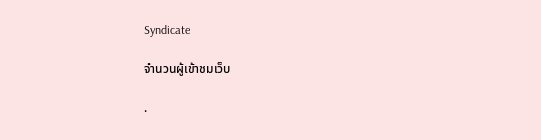Syndicate

จำนวนผู้เข้าชมเว็บ

.